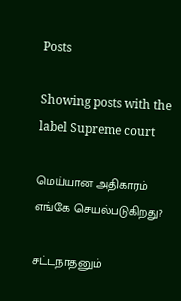Posts

Showing posts with the label Supreme court

மெய்யான அதிகாரம் எங்கே செயல்படுகிறது?

சட்டநாதனும்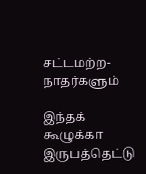சட்டமற்ற-நாதர்களும்

இந்தக் கூழுக்கா இருபத்தெட்டு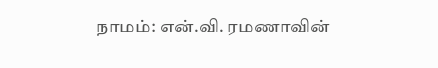நாமம்: என்.வி. ரமணாவின்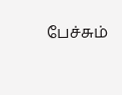பேச்சும்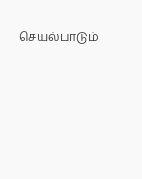செயல்பாடும்